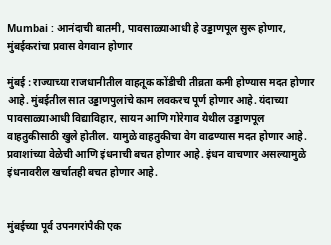Mumbai : आनंदाची बातमी, पावसाळ्याआधी हे उड्डाणपूल सुरू होणार, मुंबईकरांचा प्रवास वेगवान होणार

मुंबई : राज्याच्या राजधानीतील वाहतूक कोंडीची तीव्रता कमी होण्यास मदत होणार आहे. मुंबईतील सात उड्डाणपुलांचे काम लवकरच पूर्ण होणार आहे. यंदाच्या पावसाळ्याआधी विद्याविहार, सायन आणि गोरेगाव येथील उड्डाणपूल वाहतुकीसाठी खुले होतील. यामुळे वाहतुकीचा वेग वाढण्यास मदत होणार आहे. प्रवाशांच्या वेळेची आणि इंधनाची बचत होणार आहे. इंधन वाचणार असल्यामुळे इंधनावरील खर्चातही बचत होणार आहे.


मुंबईच्या पूर्व उपनगरांपैकी एक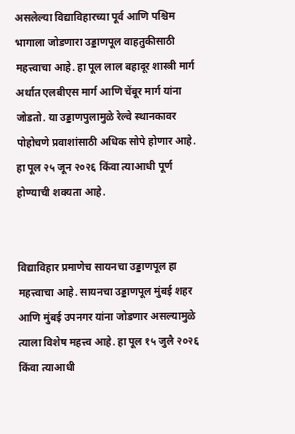असलेल्या विद्याविहारच्या पूर्व आणि पश्चिम भागाला जोडणारा उड्डाणपूल वाहतुकीसाठी महत्त्वाचा आहे. हा पूल लाल बहादूर शास्त्री मार्ग अर्थात एलबीएस मार्ग आणि चेंबूर मार्ग यांना जोडतो. या उड्डाणपुलामुळे रेल्वे स्थानकावर पोहोचणे प्रवाशांसाठी अधिक सोपे होणार आहे. हा पूल २५ जून २०२६ किंवा त्याआधी पूर्ण होण्याची शक्यता आहे.


विद्याविहार प्रमाणेच सायनचा उड्डाणपूल हा महत्त्वाचा आहे. सायनचा उड्डाणपूल मुंबई शहर आणि मुंबई उपनगर यांना जोडणार असल्यामुळे त्याला विशेष महत्त्व आहे. हा पूल १५ जुलै २०२६ किंवा त्याआधी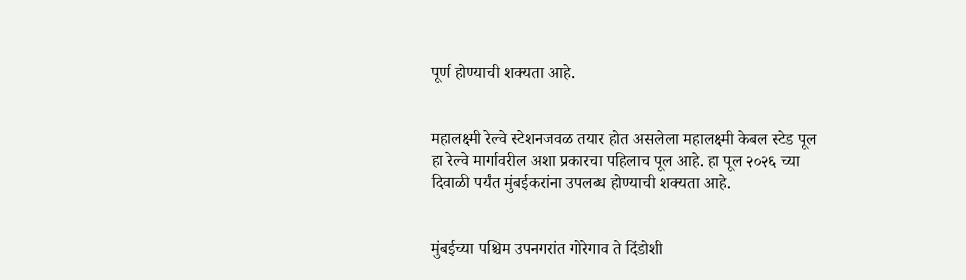पूर्ण होण्याची शक्यता आहे.


महालक्ष्मी रेल्वे स्टेशनजवळ तयार होत असलेला महालक्ष्मी केबल स्टेड पूल हा रेल्वे मार्गावरील अशा प्रकारचा पहिलाच पूल आहे. हा पूल २०२६ च्या दिवाळी पर्यंत मुंबईकरांना उपलब्ध होण्याची शक्यता आहे.


मुंबईच्या पश्चिम उपनगरांत गोरेगाव ते दिंडोशी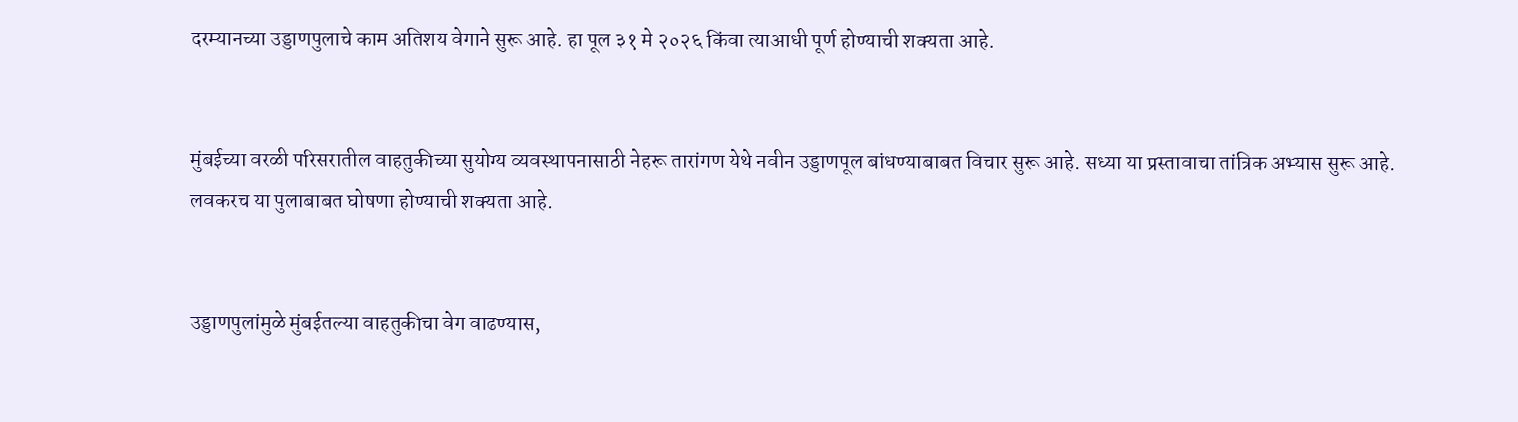दरम्यानच्या उड्डाणपुलाचे काम अतिशय वेगाने सुरू आहे. हा पूल ३१ मे २०२६ किंवा त्याआधी पूर्ण होण्याची शक्यता आहे.


मुंबईच्या वरळी परिसरातील वाहतुकीच्या सुयोग्य व्यवस्थापनासाठी नेहरू तारांगण येथे नवीन उड्डाणपूल बांधण्याबाबत विचार सुरू आहे. सध्या या प्रस्तावाचा तांत्रिक अभ्यास सुरू आहे. लवकरच या पुलाबाबत घोषणा होण्याची शक्यता आहे.


उड्डाणपुलांमुळे मुंबईतल्या वाहतुकीचा वेग वाढण्यास,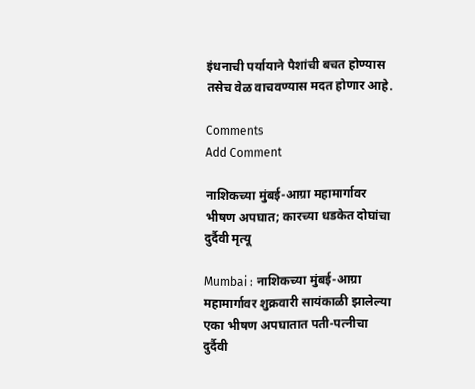इंधनाची पर्यायाने पैशांची बचत होण्यास तसेच वेळ वाचवण्यास मदत होणार आहे.

Comments
Add Comment

नाशिकच्या मुंबई-आग्रा महामार्गावर भीषण अपघात; कारच्या धडकेत दोघांचा दुर्दैवी मृत्यू

Mumbai : नाशिकच्या मुंबई-आग्रा महामार्गावर शुक्रवारी सायंकाळी झालेल्या एका भीषण अपघातात पती-पत्नीचा दुर्दैवी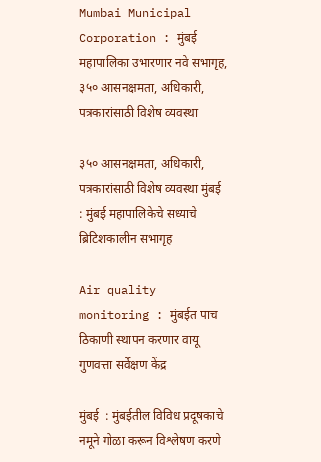Mumbai Municipal Corporation : मुंबई महापालिका उभारणार नवे सभागृह, ३५० आसनक्षमता, अधिकारी, पत्रकारांसाठी विशेष व्यवस्था

३५० आसनक्षमता, अधिकारी, पत्रकारांसाठी विशेष व्यवस्था मुंबई  : मुंबई महापालिकेचे सध्याचे ब्रिटिशकालीन सभागृह

Air quality monitoring : मुंबईत पाच ठिकाणी स्थापन करणार वायू गुणवत्ता सर्वेक्षण केंद्र

मुंबई  : मुंबईतील विविध प्रदूषकाचे नमूने गोळा करून विश्लेषण करणे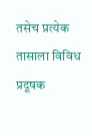तसेच प्रत्येक तासाला विविध प्रदूषक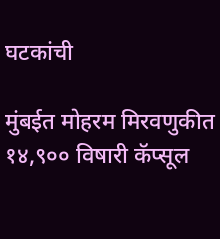घटकांची

मुंबईत मोहरम मिरवणुकीत १४,९०० विषारी कॅप्सूल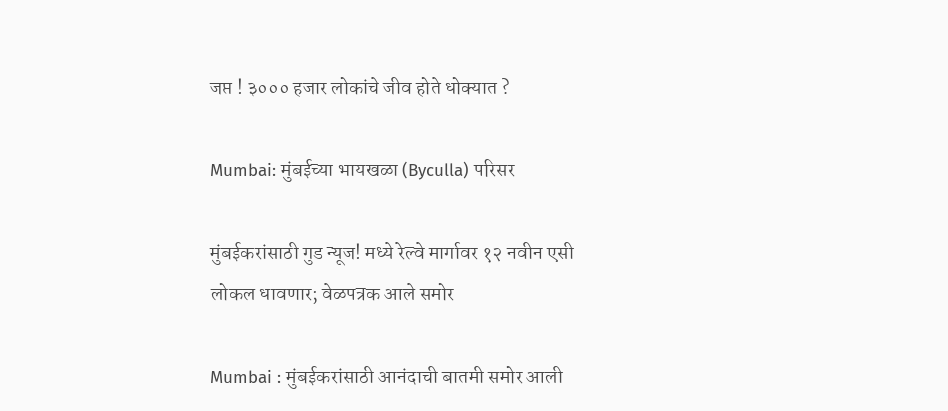जप्त ! ३००० हजार लोकांचे जीव होते धोक्यात ?

Mumbai: मुंबईच्या भायखळा (Byculla) परिसर

मुंबईकरांसाठी गुड न्यूज! मध्ये रेल्वे मार्गावर १२ नवीन एसी लोकल धावणार; वेळपत्रक आले समोर

Mumbai : मुंबईकरांसाठी आनंदाची बातमी समोर आली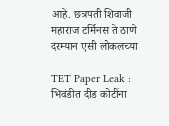आहे. छत्रपती शिवाजी महाराज टर्मिनस ते ठाणे दरम्यान एसी लोकलच्या

TET Paper Leak : भिवंडीत दीड कोटींना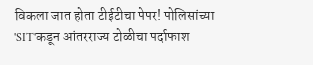विकला जात होता टीईटीचा पेपर! पोलिसांच्या 'SIT'कडून आंतरराज्य टोळीचा पर्दाफाश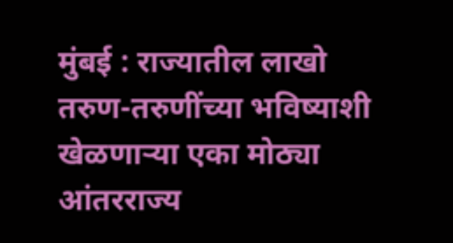मुंबई : राज्यातील लाखो तरुण-तरुणींच्या भविष्याशी खेळणाऱ्या एका मोठ्या आंतरराज्य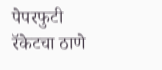पेपरफुटी रॅकेटचा ठाणे